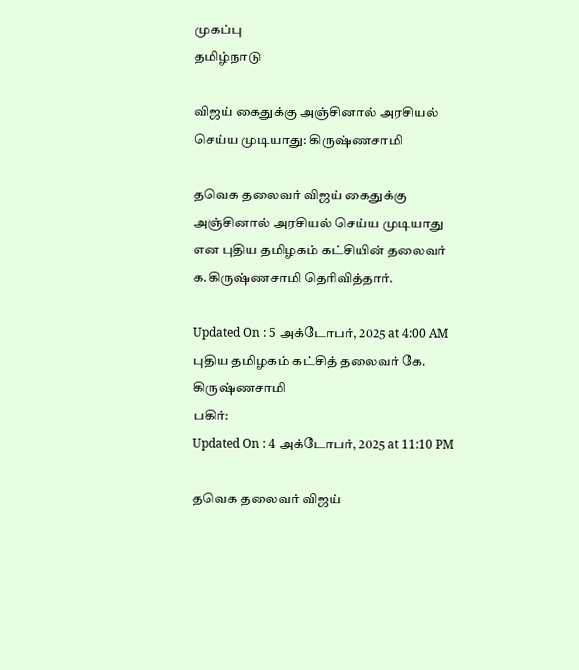முகப்பு
தமிழ்நாடு

விஜய் கைதுக்கு அஞ்சினால் அரசியல் செய்ய முடியாது: கிருஷ்ணசாமி

தவெக தலைவர் விஜய் கைதுக்கு அஞ்சினால் அரசியல் செய்ய முடியாது என புதிய தமிழகம் கட்சியின் தலைவர் க.கிருஷ்ணசாமி தெரிவித்தார்.

Updated On : 5 அக்டோபர், 2025 at 4:00 AM
புதிய தமிழகம் கட்சித் தலைவர் கே. கிருஷ்ணசாமி
பகிர்:
Updated On : 4 அக்டோபர், 2025 at 11:10 PM

தவெக தலைவர் விஜய்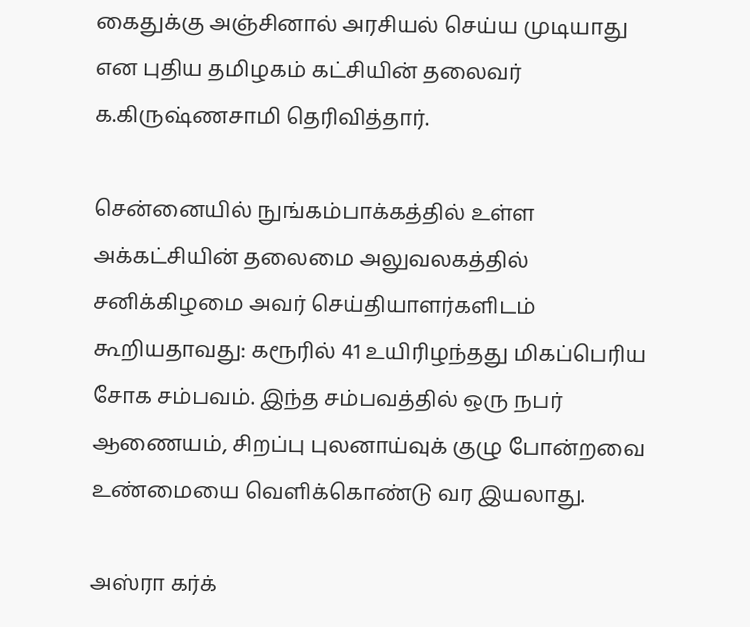கைதுக்கு அஞ்சினால் அரசியல் செய்ய முடியாது என புதிய தமிழகம் கட்சியின் தலைவர் க.கிருஷ்ணசாமி தெரிவித்தார்.

சென்னையில் நுங்கம்பாக்கத்தில் உள்ள அக்கட்சியின் தலைமை அலுவலகத்தில் சனிக்கிழமை அவர் செய்தியாளர்களிடம் கூறியதாவது: கரூரில் 41 உயிரிழந்தது மிகப்பெரிய சோக சம்பவம். இந்த சம்பவத்தில் ஒரு நபர் ஆணையம், சிறப்பு புலனாய்வுக் குழு போன்றவை உண்மையை வெளிக்கொண்டு வர இயலாது.

அஸ்ரா கர்க்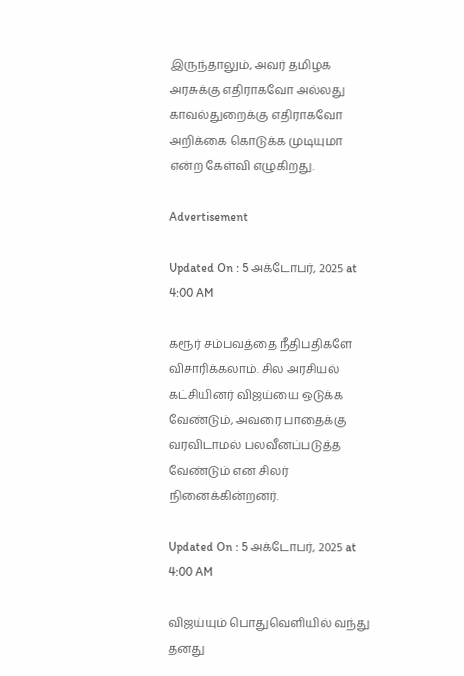இருந்தாலும், அவர் தமிழக அரசுக்கு எதிராகவோ அல்லது காவல்துறைக்கு எதிராகவோ அறிக்கை கொடுக்க முடியுமா என்ற கேள்வி எழுகிறது.

Advertisement

Updated On : 5 அக்டோபர், 2025 at 4:00 AM

கரூர் சம்பவத்தை நீதிபதிகளே விசாரிக்கலாம். சில அரசியல் கட்சியினர் விஜய்யை ஒடுக்க வேண்டும், அவரை பாதைக்கு வரவிடாமல் பலவீனப்படுத்த வேண்டும் என சிலர் நினைக்கின்றனர்.

Updated On : 5 அக்டோபர், 2025 at 4:00 AM

விஜய்யும் பொதுவெளியில் வந்து தனது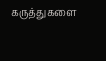கருத்துகளை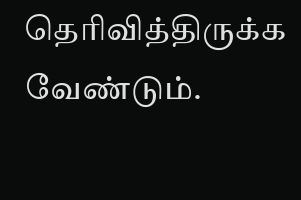தெரிவித்திருக்க வேண்டும்.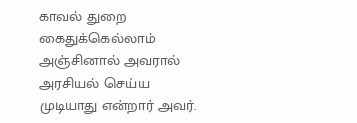காவல் துறை கைதுக்கெல்லாம் அஞ்சினால் அவரால் அரசியல் செய்ய முடியாது என்றார் அவர்.